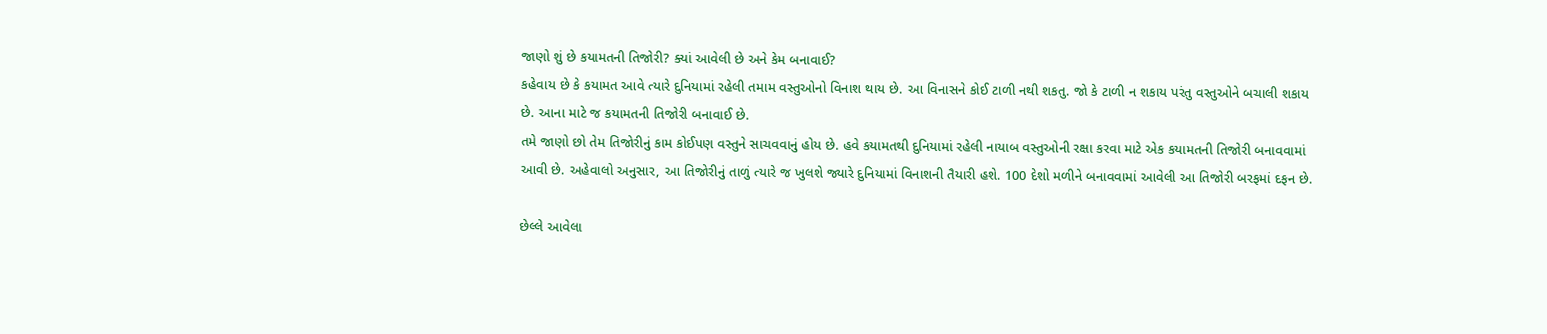જાણો શું છે કયામતની તિજોરી? ક્યાં આવેલી છે અને કેમ બનાવાઈ?
કહેવાય છે કે કયામત આવે ત્યારે દુનિયામાં રહેલી તમામ વસ્તુઓનો વિનાશ થાય છે. આ વિનાસને કોઈ ટાળી નથી શકતુ. જો કે ટાળી ન શકાય પરંતુ વસ્તુઓને બચાલી શકાય છે. આના માટે જ કયામતની તિજોરી બનાવાઈ છે.
તમે જાણો છો તેમ તિજોરીનું કામ કોઈપણ વસ્તુને સાચવવાનું હોય છે. હવે કયામતથી દુનિયામાં રહેલી નાયાબ વસ્તુઓની રક્ષા કરવા માટે એક કયામતની તિજોરી બનાવવામાં આવી છે. અહેવાલો અનુસાર, આ તિજોરીનું તાળું ત્યારે જ ખુલશે જ્યારે દુનિયામાં વિનાશની તૈયારી હશે. 100 દેશો મળીને બનાવવામાં આવેલી આ તિજોરી બરફમાં દફન છે.

છેલ્લે આવેલા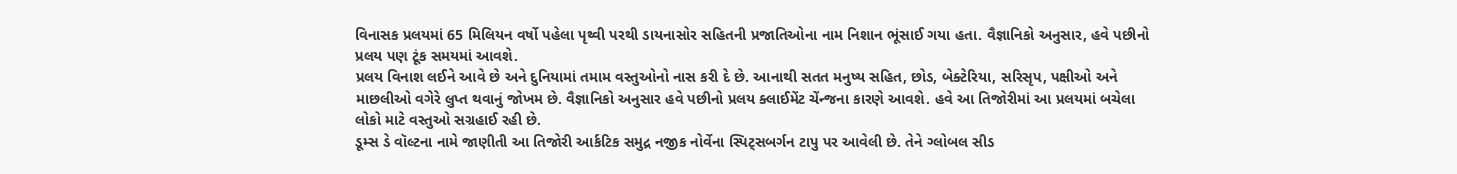વિનાસક પ્રલયમાં 65 મિલિયન વર્ષો પહેલા પૃથ્વી પરથી ડાયનાસોર સહિતની પ્રજાતિઓના નામ નિશાન ભૂંસાઈ ગયા હતા. વૈજ્ઞાનિકો અનુસાર, હવે પછીનો પ્રલય પણ ટૂંક સમયમાં આવશે.
પ્રલય વિનાશ લઈને આવે છે અને દુનિયામાં તમામ વસ્તુઓનો નાસ કરી દે છે. આનાથી સતત મનુષ્ય સહિત, છોડ, બેક્ટેરિયા, સરિસૃપ, પક્ષીઓ અને માછલીઓ વગેરે લુપ્ત થવાનું જોખમ છે. વૈજ્ઞાનિકો અનુસાર હવે પછીનો પ્રલય ક્લાઈમેંટ ચેંન્જના કારણે આવશે. હવે આ તિજોરીમાં આ પ્રલયમાં બચેલા લોકો માટે વસ્તુઓ સગ્રહાઈ રહી છે.
ડૂમ્સ ડે વૉલ્ટના નામે જાણીતી આ તિજોરી આર્કટિક સમુદ્ર નજીક નોર્વેના સ્પિટ્સબર્ગન ટાપુ પર આવેલી છે. તેને ગ્લોબલ સીડ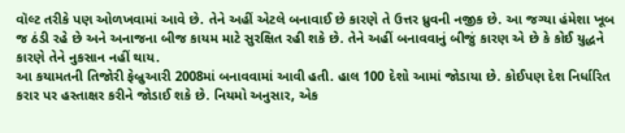વૉલ્ટ તરીકે પણ ઓળખવામાં આવે છે. તેને અહીં એટલે બનાવાઈ છે કારણે તે ઉત્તર ધ્રુવની નજીક છે. આ જગ્યા હંમેશા ખૂબ જ ઠંડી રહે છે અને અનાજના બીજ કાયમ માટે સુરક્ષિત રહી શકે છે. તેને અહીં બનાવવાનું બીજું કારણ એ છે કે કોઈ યુદ્ધને કારણે તેને નુકસાન નહીં થાય.
આ કયામતની તિજોરી ફેબ્રુઆરી 2008માં બનાવવામાં આવી હતી. હાલ 100 દેશો આમાં જોડાયા છે. કોઈપણ દેશ નિર્ધારિત કરાર પર હસ્તાક્ષર કરીને જોડાઈ શકે છે. નિયમો અનુસાર, એક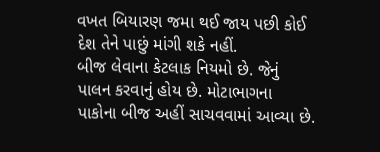વખત બિયારણ જમા થઈ જાય પછી કોઈ દેશ તેને પાછું માંગી શકે નહીં.
બીજ લેવાના કેટલાક નિયમો છે. જેનું પાલન કરવાનું હોય છે. મોટાભાગના પાકોના બીજ અહીં સાચવવામાં આવ્યા છે.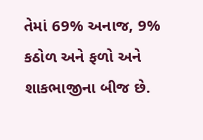તેમાં 69% અનાજ, 9% કઠોળ અને ફળો અને શાકભાજીના બીજ છે.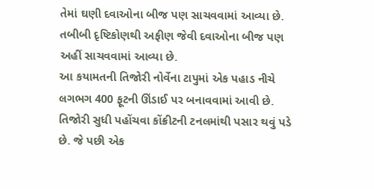તેમાં ઘણી દવાઓના બીજ પણ સાચવવામાં આવ્યા છે. તબીબી દૃષ્ટિકોણથી અફીણ જેવી દવાઓના બીજ પણ અહીં સાચવવામાં આવ્યા છે.
આ કયામતની તિજોરી નોર્વેના ટાપુમાં એક પહાડ નીચે લગભગ 400 ફૂટની ઊંડાઈ પર બનાવવામાં આવી છે. તિજોરી સુધી પહોંચવા કોંક્રીટની ટનલમાંથી પસાર થવું પડે છે. જે પછી એક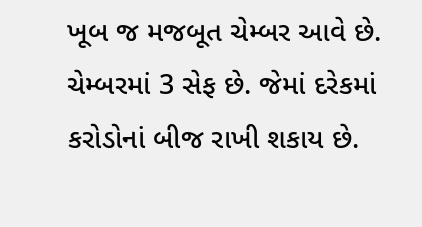ખૂબ જ મજબૂત ચેમ્બર આવે છે. ચેમ્બરમાં 3 સેફ છે. જેમાં દરેકમાં કરોડોનાં બીજ રાખી શકાય છે.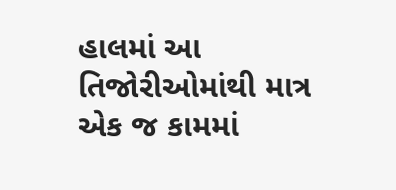હાલમાં આ તિજોરીઓમાંથી માત્ર એક જ કામમાં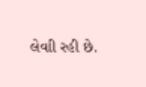લેવાી રહી છે.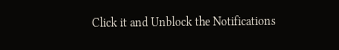Click it and Unblock the Notifications